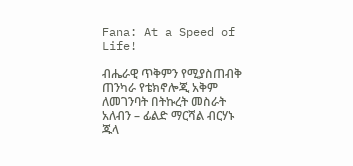Fana: At a Speed of Life!

ብሔራዊ ጥቅምን የሚያስጠብቅ ጠንካራ የቴክኖሎጂ አቅም ለመገንባት በትኩረት መስራት አለብን – ፊልድ ማርሻል ብርሃኑ ጁላ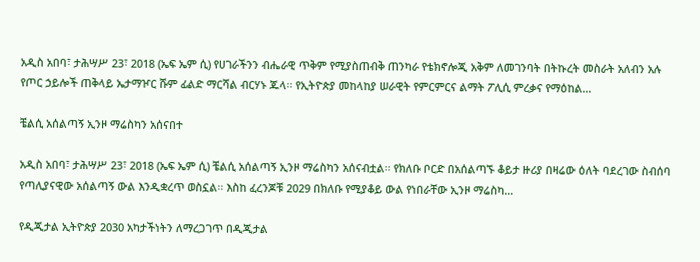አዲስ አበባ፣ ታሕሣሥ 23፣ 2018 (ኤፍ ኤም ሲ) የሀገራችንን ብሔራዊ ጥቅም የሚያስጠብቅ ጠንካራ የቴክኖሎጂ አቅም ለመገንባት በትኩረት መስራት አለብን አሉ የጦር ኃይሎች ጠቅላይ ኤታማዦር ሹም ፊልድ ማርሻል ብርሃኑ ጁላ፡፡ የኢትዮጵያ መከላከያ ሠራዊት የምርምርና ልማት ፖሊሲ ምረቃና የማዕከል…

ቼልሲ አሰልጣኝ ኢንዞ ማሬስካን አሰናበተ

አዲስ አበባ፣ ታሕሣሥ 23፣ 2018 (ኤፍ ኤም ሲ) ቼልሲ አሰልጣኝ ኢንዞ ማሬስካን አሰናብቷል፡፡ የክለቡ ቦርድ በአሰልጣኙ ቆይታ ዙሪያ በዛሬው ዕለት ባደረገው ስብሰባ የጣሊያናዊው አሰልጣኝ ውል እንዲቋረጥ ወስኗል፡፡ እስከ ፈረንጆቹ 2029 በክለቡ የሚያቆይ ውል የነበራቸው ኢንዞ ማሬስካ…

የዲጂታል ኢትዮጵያ 2030 አካታችነትን ለማረጋገጥ በዲጂታል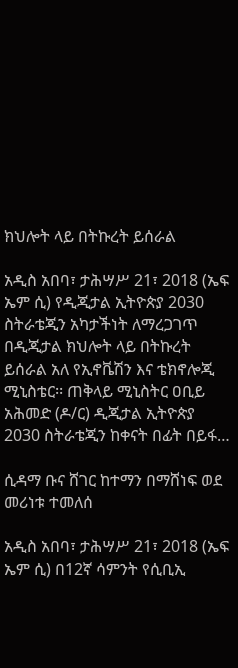ክህሎት ላይ በትኩረት ይሰራል

አዲስ አበባ፣ ታሕሣሥ 21፣ 2018 (ኤፍ ኤም ሲ) የዲጂታል ኢትዮጵያ 2030 ስትራቴጂን አካታችነት ለማረጋገጥ በዲጂታል ክህሎት ላይ በትኩረት ይሰራል አለ የኢኖቬሽን እና ቴክኖሎጂ ሚኒስቴር፡፡ ጠቅላይ ሚኒስትር ዐቢይ አሕመድ (ዶ/ር) ዲጂታል ኢትዮጵያ 2030 ስትራቴጂን ከቀናት በፊት በይፋ…

ሲዳማ ቡና ሸገር ከተማን በማሸነፍ ወደ መሪነቱ ተመለሰ

አዲስ አበባ፣ ታሕሣሥ 21፣ 2018 (ኤፍ ኤም ሲ) በ12ኛ ሳምንት የሲቢኢ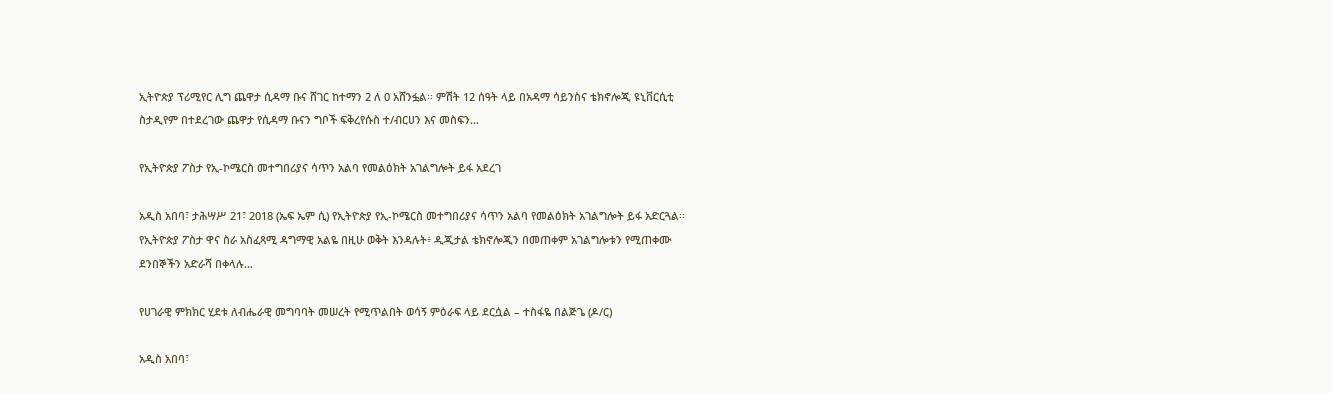ኢትዮጵያ ፕሪሚየር ሊግ ጨዋታ ሲዳማ ቡና ሸገር ከተማን 2 ለ 0 አሸንፏል፡፡ ምሽት 12 ሰዓት ላይ በአዳማ ሳይንስና ቴክኖሎጂ ዩኒቨርሲቲ ስታዲየም በተደረገው ጨዋታ የሲዳማ ቡናን ግቦች ፍቅረየሱስ ተ/ብርሀን እና መስፍን…

የኢትዮጵያ ፖስታ የኢ-ኮሜርስ መተግበሪያና ሳጥን አልባ የመልዕክት አገልግሎት ይፋ አደረገ

አዲስ አበባ፣ ታሕሣሥ 21፣ 2018 (ኤፍ ኤም ሲ) የኢትዮጵያ የኢ-ኮሜርስ መተግበሪያና ሳጥን አልባ የመልዕክት አገልግሎት ይፋ አድርጓል፡፡ የኢትዮጵያ ፖስታ ዋና ስራ አስፈጻሚ ዳግማዊ አልዬ በዚሁ ወቅት እንዳሉት፥ ዲጂታል ቴክኖሎጂን በመጠቀም አገልግሎቱን የሚጠቀሙ ደንበኞችን አድራሻ በቀላሉ…

የሀገራዊ ምክክር ሂደቱ ለብሔራዊ መግባባት መሠረት የሚጥልበት ወሳኝ ምዕራፍ ላይ ደርሷል – ተስፋዬ በልጅጌ (ዶ/ር)

አዲስ አበባ፣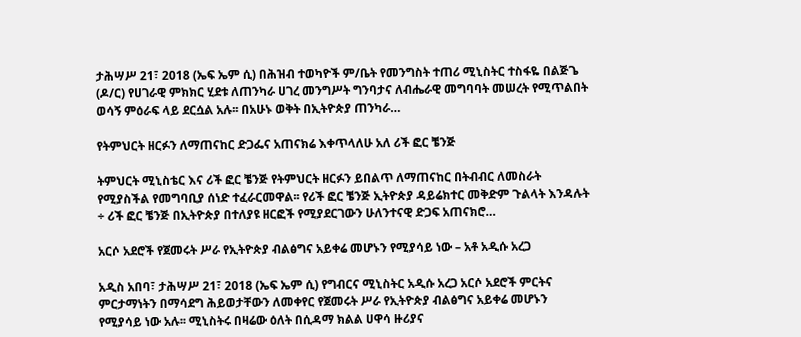ታሕሣሥ 21፣ 2018 (ኤፍ ኤም ሲ) በሕዝብ ተወካዮች ም/ቤት የመንግስት ተጠሪ ሚኒስትር ተስፋዬ በልጅጌ (ዶ/ር) የሀገራዊ ምክክር ሂደቱ ለጠንካራ ሀገረ መንግሥት ግንባታና ለብሔራዊ መግባባት መሠረት የሚጥልበት ወሳኝ ምዕራፍ ላይ ደርሷል አሉ፡፡ በአሁኑ ወቅት በኢትዮጵያ ጠንካራ…

የትምህርት ዘርፉን ለማጠናከር ድጋፌና አጠናክሬ እቀጥላለሁ አለ ሪች ፎር ቼንጅ

ትምህርት ሚኒስቴር እና ሪች ፎር ቼንጅ የትምህርት ዘርፉን ይበልጥ ለማጠናከር በትብብር ለመስራት የሚያስችል የመግባቢያ ሰነድ ተፈራርመዋል፡፡ የሪች ፎር ቼንጅ ኢትዮጵያ ዳይሬክተር መቅድም ጉልላት እንዳሉት ÷ ሪች ፎር ቼንጅ በኢትዮጵያ በተለያዩ ዘርፎች የሚያደርገውን ሁለንተናዊ ድጋፍ አጠናክሮ…

አርሶ አደሮች የጀመሩት ሥራ የኢትዮጵያ ብልፅግና አይቀሬ መሆኑን የሚያሳይ ነው – አቶ አዲሱ አረጋ

አዲስ አበባ፣ ታሕሣሥ 21፣ 2018 (ኤፍ ኤም ሲ) የግብርና ሚኒስትር አዲሱ አረጋ አርሶ አደሮች ምርትና ምርታማነትን በማሳደግ ሕይወታቸውን ለመቀየር የጀመሩት ሥራ የኢትዮጵያ ብልፅግና አይቀሬ መሆኑን የሚያሳይ ነው አሉ፡፡ ሚኒስትሩ በዛሬው ዕለት በሲዳማ ክልል ሀዋሳ ዙሪያና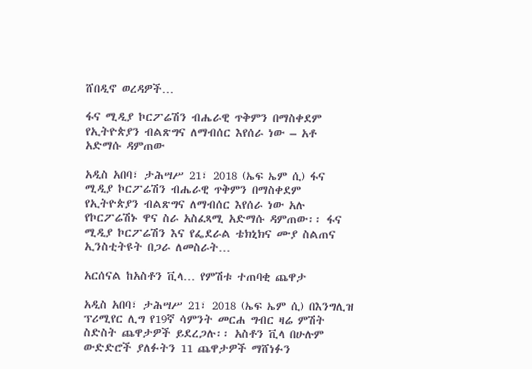ሸበዲኖ ወረዳዎች…

ፋና ሚዲያ ኮርፖሬሽን ብሔራዊ ጥቅምን በማስቀደም የኢትዮጵያን ብልጽግና ለማብሰር እየሰራ ነው – አቶ አድማሱ ዳምጠው

አዲስ አበባ፣ ታሕሣሥ 21፣ 2018 (ኤፍ ኤም ሲ) ፋና ሚዲያ ኮርፖሬሽን ብሔራዊ ጥቅምን በማስቀደም የኢትዮጵያን ብልጽግና ለማብሰር እየሰራ ነው አሉ የኮርፖሬሽኑ ዋና ስራ አስፈጻሚ አድማሱ ዳምጠው፡፡ ፋና ሚዲያ ኮርፖሬሽን እና የፌደራል ቴክኒክና ሙያ ስልጠና ኢንስቲትዩት በጋራ ለመስራት…

አርሰናል ከአስቶን ቪላ… የምሽቱ ተጠባቂ ጨዋታ

አዲስ አበባ፣ ታሕሣሥ 21፣ 2018 (ኤፍ ኤም ሲ) በእንግሊዝ ፕሪሚየር ሊግ የ19ኛ ሳምንት መርሐ ግብር ዛሬ ምሽት ስድስት ጨዋታዎች ይደረጋሉ፡፡ አስቶን ቪላ በሁሉም ውድድሮች ያለፉትን 11 ጨዋታዎች ማሸነፉን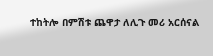ተከትሎ በምሽቱ ጨዋታ ለሊጉ መሪ አርሰናል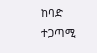ከባድ ተጋጣሚ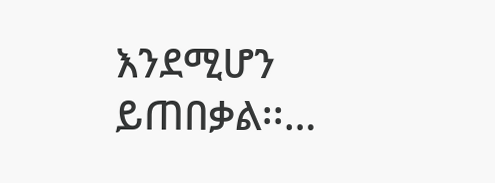እንደሚሆን ይጠበቃል፡፡…